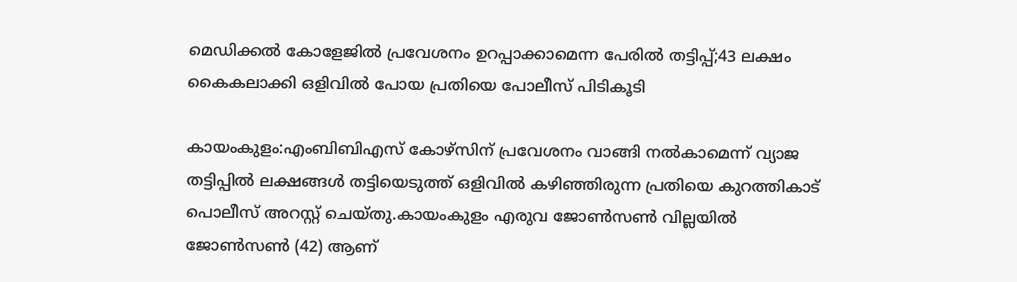മെഡിക്കൽ കോളേജിൽ പ്രവേശനം ഉറപ്പാക്കാമെന്ന പേരിൽ തട്ടിപ്പ്;43 ലക്ഷം കൈകലാക്കി ഒളിവിൽ പോയ പ്രതിയെ പോലീസ് പിടികൂടി

കായംകുളം:എംബിബിഎസ് കോഴ്സിന് പ്രവേശനം വാങ്ങി നല്‍കാമെന്ന് വ്യാജ തട്ടിപ്പിൽ ലക്ഷങ്ങള്‍ തട്ടിയെടുത്ത് ഒളിവില്‍ കഴിഞ്ഞിരുന്ന പ്രതിയെ കുറത്തികാട് പൊലീസ് അറസ്റ്റ് ചെയ്തു.കായംകുളം എരുവ ജോണ്‍സണ്‍ വില്ലയില്‍ ജോണ്‍സണ്‍ (42) ആണ്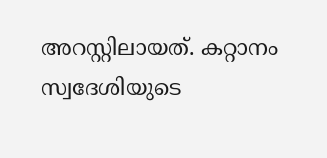അറസ്റ്റിലായത്. കറ്റാനം സ്വദേശിയുടെ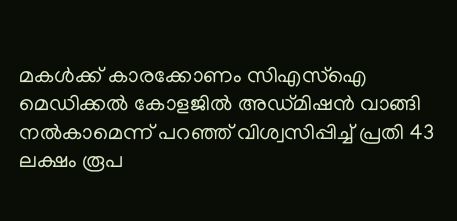മകള്‍ക്ക് കാരക്കോണം സിഎസ്‌ഐ മെഡിക്കല്‍ കോളജില്‍ അഡ്മിഷൻ വാങ്ങി നല്‍കാമെന്ന് പറഞ്ഞ് വിശ്വസിപ്പിച്ച്‌ പ്രതി 43 ലക്ഷം രൂപ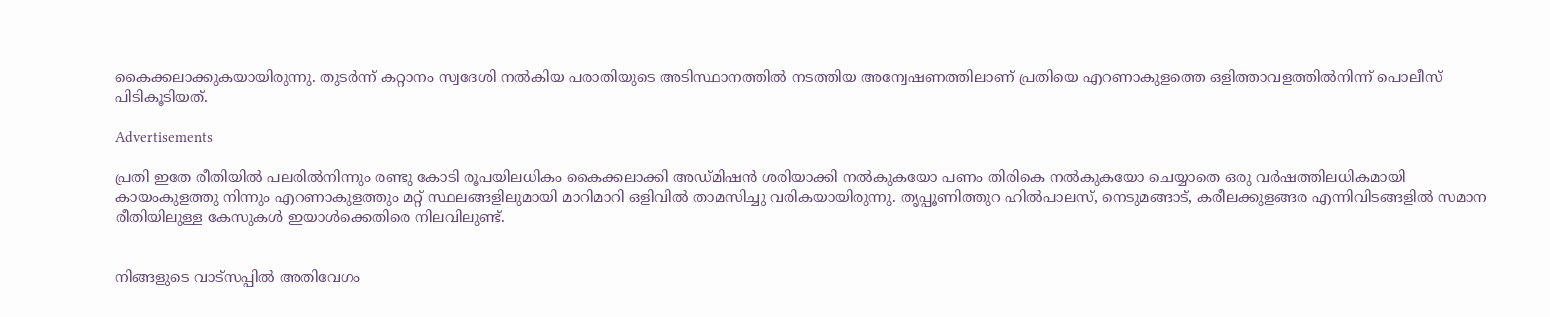കൈക്കലാക്കുകയായിരുന്നു. തുടർന്ന് കറ്റാനം സ്വദേശി നല്‍കിയ പരാതിയുടെ അടിസ്ഥാനത്തില്‍ നടത്തിയ അന്വേഷണത്തിലാണ് പ്രതിയെ എറണാകുളത്തെ ഒളിത്താവളത്തില്‍നിന്ന് പൊലീസ് പിടികൂടിയത്.

Advertisements

പ്രതി ഇതേ രീതിയില്‍ പലരില്‍നിന്നും രണ്ടു കോടി രൂപയിലധികം കൈക്കലാക്കി അഡ്മിഷൻ ശരിയാക്കി നല്‍കുകയോ പണം തിരികെ നല്‍കുകയോ ചെയ്യാതെ ഒരു വർഷത്തിലധികമായി കായംകുളത്തു നിന്നും എറണാകുളത്തും മറ്റ് സ്ഥലങ്ങളിലുമായി മാറിമാറി ഒളിവില്‍ താമസിച്ചു വരികയായിരുന്നു. തൃപ്പൂണിത്തുറ ഹില്‍പാലസ്, നെടുമങ്ങാട്, കരീലക്കുളങ്ങര എന്നിവിടങ്ങളില്‍ സമാന രീതിയിലുള്ള കേസുകള്‍ ഇയാള്‍ക്കെതിരെ നിലവിലുണ്ട്.


നിങ്ങളുടെ വാട്സപ്പിൽ അതിവേഗം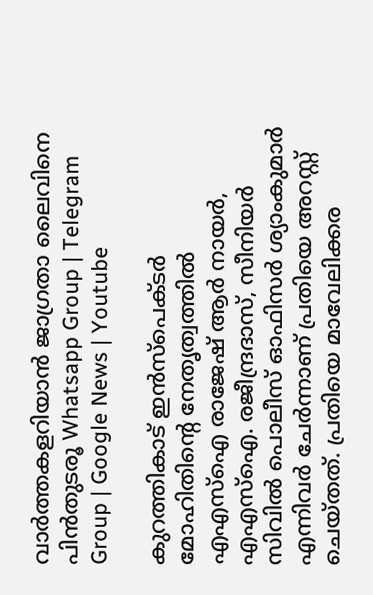വാർത്തകളറിയാൻ ജാഗ്രതാ ലൈവിനെ പിൻതുടരൂ Whatsapp Group | Telegram Group | Google News | Youtube

കുറത്തികാട് ഇൻസ്പെക്ടർ മോഹിതിന്റെ നേതൃത്വത്തില്‍ എഎസ്‌ഐ രാജേഷ് ആർ നായർ, എഎസ്‌ഐ. രജീന്ദ്രദാസ്, സീനിയർ സിവില്‍ പൊലീസ് ഓഫിസര്‍ ശ്യാംകുമാർ എന്നിവർ ചേർന്നാണ് പ്രതിയെ അറസ്റ്റ് ചെയ്തത്. പ്രതിയെ മാവേലിക്കര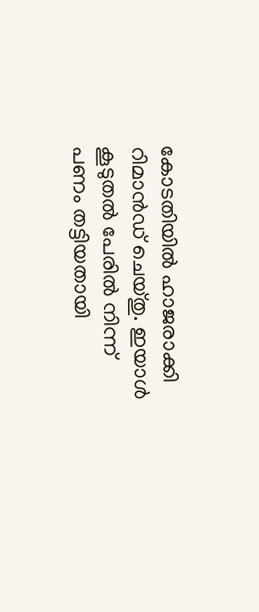കോടതിയില്‍ ഹാജരാക്കി റിമാൻഡ് ചെയ്തു. ഇയാള്‍ കൂടുതല്‍ പേരില്‍ നിന്ന് പണം തട്ടിയതായി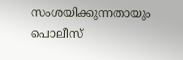സംശയിക്കുന്നതായും പൊലീസ്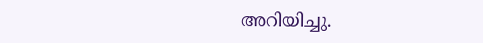അറിയിച്ചു.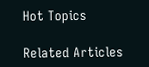Hot Topics

Related Articles